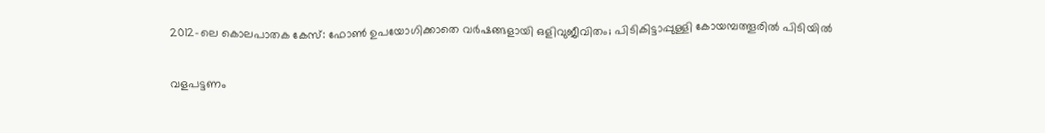2012-ലെ കൊലപാതക കേസ്: ഫോൺ ഉപയോഗിക്കാതെ വർഷങ്ങളായി ഒളിവുജീവിതം; പിടികിട്ടാപ്പുള്ളി കോയമ്പത്തൂരിൽ പിടിയിൽ

വളപട്ടണം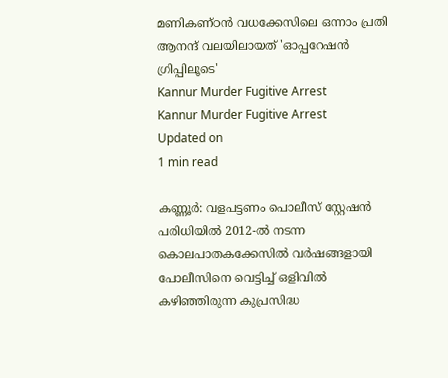മണികണ്ഠൻ വധക്കേസിലെ ഒന്നാം പ്രതി ആനന്ദ് വലയിലായത് 'ഓപ്പറേഷൻ ഗ്രിപ്പിലൂടെ'
Kannur Murder Fugitive Arrest
Kannur Murder Fugitive Arrest
Updated on
1 min read

കണ്ണൂർ: വളപട്ടണം പൊലീസ് സ്റ്റേഷൻ പരിധിയിൽ 2012-ൽ നടന്ന കൊലപാതകക്കേസിൽ വർഷങ്ങളായി പോലീസിനെ വെട്ടിച്ച് ഒളിവിൽ കഴിഞ്ഞിരുന്ന കുപ്രസിദ്ധ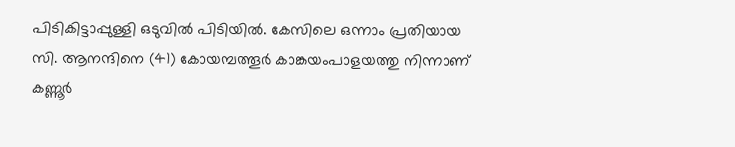പിടികിട്ടാപ്പുള്ളി ഒടുവിൽ പിടിയിൽ. കേസിലെ ഒന്നാം പ്രതിയായ സി. ആനന്ദിനെ (41) കോയമ്പത്തൂർ കാങ്കയംപാളയത്തു നിന്നാണ് കണ്ണൂർ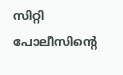സിറ്റി പോലീസിന്റെ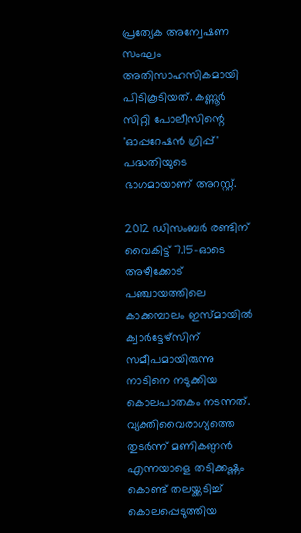പ്രത്യേക അന്വേഷണ സംഘം അതിസാഹസികമായി പിടികൂടിയത്. കണ്ണൂർ സിറ്റി പോലീസിന്റെ 'ഓപ്പറേഷൻ ഗ്രിപ്പ്' പദ്ധതിയുടെ ഭാഗമായാണ് അറസ്റ്റ്.

2012 ഡിസംബർ രണ്ടിന് വൈകിട്ട് 7.15-ഓടെ അഴീക്കോട് പഞ്ചായത്തിലെ കാക്കമ്പാലം ഇസ്മായിൽ ക്വാർട്ടേഴ്സിന് സമീപമായിരുന്നു നാടിനെ നടുക്കിയ കൊലപാതകം നടന്നത്. വ്യക്തിവൈരാഗ്യത്തെ തുടർന്ന് മണികണ്ഠൻ എന്നയാളെ തടിക്കഷ്ണം കൊണ്ട് തലയ്ക്കടിച്ച് കൊലപ്പെടുത്തിയ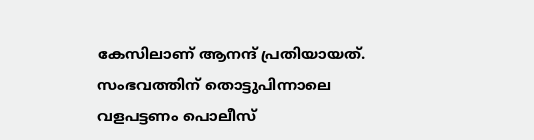കേസിലാണ് ആനന്ദ് പ്രതിയായത്. സംഭവത്തിന് തൊട്ടുപിന്നാലെ വളപട്ടണം പൊലീസ്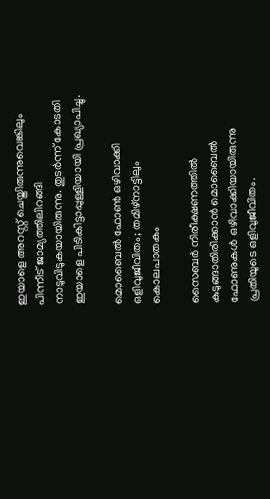ഇയാളെ അറസ്റ്റ് ചെയ്തിരുന്നുവെങ്കിലും പിന്നീട് ജാമ്യത്തിലിറങ്ങി നാടുവിടുകയായിരുന്നു. തുടർന്ന് കോടതി ഇയാളെ പിടികിട്ടാപ്പുള്ളിയായി പ്രഖ്യാപിച്ചു.

മൊബൈൽ ഫോൺ ഒഴിവാക്കി ഒളിവുജീവിതം; തമിഴ്നാട്ടിലും കൊലപാതകം

സൈബർ നിരീക്ഷണത്തിൽ കുടുങ്ങാതിരിക്കാൻ മൊബൈൽ ഫോണുകൾ ഒഴിവാക്കിയായിരുന്നു പ്രതിയുടെ ഒളിവുജീവിതം.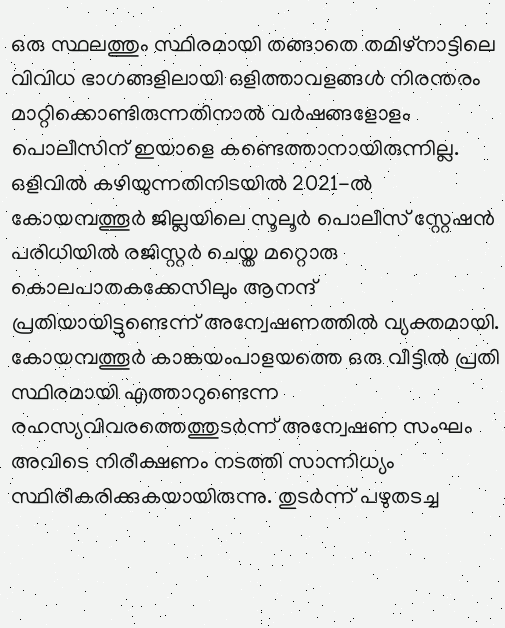ഒരു സ്ഥലത്തും സ്ഥിരമായി തങ്ങാതെ തമിഴ്‌നാട്ടിലെ വിവിധ ഭാഗങ്ങളിലായി ഒളിത്താവളങ്ങൾ നിരന്തരം മാറ്റിക്കൊണ്ടിരുന്നതിനാൽ വർഷങ്ങളോളം പൊലീസിന് ഇയാളെ കണ്ടെത്താനായിരുന്നില്ല. ഒളിവിൽ കഴിയുന്നതിനിടയിൽ 2021-ൽ കോയമ്പത്തൂർ ജില്ലയിലെ സൂലൂർ പൊലീസ് സ്റ്റേഷൻ പരിധിയിൽ രജിസ്റ്റർ ചെയ്ത മറ്റൊരു കൊലപാതകക്കേസിലും ആനന്ദ് പ്രതിയായിട്ടുണ്ടെന്ന് അന്വേഷണത്തിൽ വ്യക്തമായി. കോയമ്പത്തൂർ കാങ്കയംപാളയത്തെ ഒരു വീട്ടിൽ പ്രതി സ്ഥിരമായി എത്താറുണ്ടെന്ന രഹസ്യവിവരത്തെത്തുടർന്ന് അന്വേഷണ സംഘം അവിടെ നിരീക്ഷണം നടത്തി സാന്നിധ്യം സ്ഥിരീകരിക്കുകയായിരുന്നു. തുടർന്ന് പഴുതടച്ച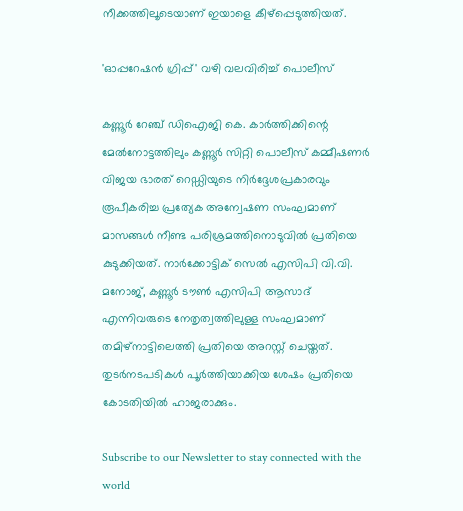നീക്കത്തിലൂടെയാണ് ഇയാളെ കീഴ്പ്പെടുത്തിയത്.

'ഓപ്പറേഷൻ ഗ്രിപ്പ്' വഴി വലവിരിച്ച് പൊലീസ്

കണ്ണൂർ റേഞ്ച് ഡിഐജി കെ. കാർത്തിക്കിന്റെ മേൽനോട്ടത്തിലും കണ്ണൂർ സിറ്റി പൊലീസ് കമ്മീഷണർ വിജയ ഭാരത് റെഡ്ഡിയുടെ നിർദ്ദേശപ്രകാരവും രൂപീകരിച്ച പ്രത്യേക അന്വേഷണ സംഘമാണ് മാസങ്ങൾ നീണ്ട പരിശ്രമത്തിനൊടുവിൽ പ്രതിയെ കുടുക്കിയത്. നാർക്കോട്ടിക് സെൽ എസിപി വി.വി. മനോജ്, കണ്ണൂർ ടൗൺ എസിപി ആസാദ് എന്നിവരുടെ നേതൃത്വത്തിലുള്ള സംഘമാണ് തമിഴ്‌നാട്ടിലെത്തി പ്രതിയെ അറസ്റ്റ് ചെയ്തത്. തുടർനടപടികൾ പൂർത്തിയാക്കിയ ശേഷം പ്രതിയെ കോടതിയിൽ ഹാജരാക്കും.

Subscribe to our Newsletter to stay connected with the world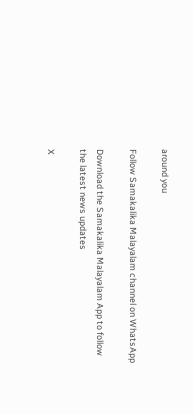around you

Follow Samakalika Malayalam channel on WhatsApp

Download the Samakalika Malayalam App to follow the latest news updates

X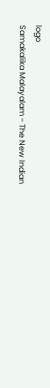logo
Samakalika Malayalam - The New Indian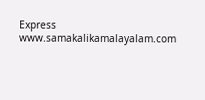Express
www.samakalikamalayalam.com